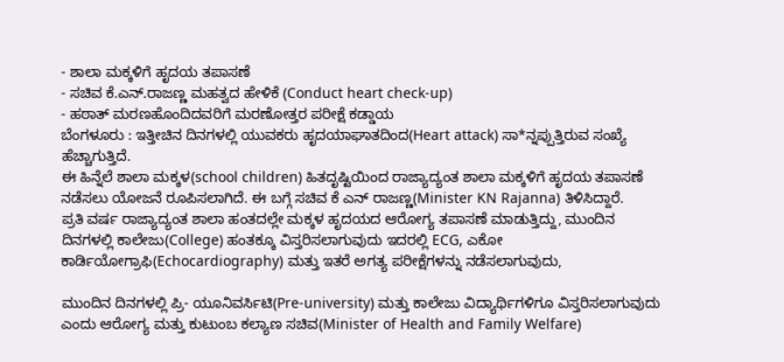- ಶಾಲಾ ಮಕ್ಕಳಿಗೆ ಹೃದಯ ತಪಾಸಣೆ
- ಸಚಿವ ಕೆ.ಎನ್.ರಾಜಣ್ಣ ಮಹತ್ವದ ಹೇಳಿಕೆ (Conduct heart check-up)
- ಹಠಾತ್ ಮರಣಹೊಂದಿದವರಿಗೆ ಮರಣೋತ್ತರ ಪರೀಕ್ಷೆ ಕಡ್ಡಾಯ
ಬೆಂಗಳೂರು : ಇತ್ತೀಚಿನ ದಿನಗಳಲ್ಲಿ ಯುವಕರು ಹೃದಯಾಘಾತದಿಂದ(Heart attack) ಸಾ*ನ್ನಪ್ಪುತ್ತಿರುವ ಸಂಖ್ಯೆ ಹೆಚ್ಚಾಗುತ್ತಿದೆ.
ಈ ಹಿನ್ನೆಲೆ ಶಾಲಾ ಮಕ್ಕಳ(school children) ಹಿತದೃಷ್ಟಿಯಿಂದ ರಾಜ್ಯಾದ್ಯಂತ ಶಾಲಾ ಮಕ್ಕಳಿಗೆ ಹೃದಯ ತಪಾಸಣೆ ನಡೆಸಲು ಯೋಜನೆ ರೂಪಿಸಲಾಗಿದೆ. ಈ ಬಗ್ಗೆ ಸಚಿವ ಕೆ ಎನ್ ರಾಜಣ್ಣ(Minister KN Rajanna) ತಿಳಿಸಿದ್ದಾರೆ.
ಪ್ರತಿ ವರ್ಷ ರಾಜ್ಯಾದ್ಯಂತ ಶಾಲಾ ಹಂತದಲ್ಲೇ ಮಕ್ಕಳ ಹೃದಯದ ಆರೋಗ್ಯ ತಪಾಸಣೆ ಮಾಡುತ್ತಿದ್ದು, ಮುಂದಿನ ದಿನಗಳಲ್ಲಿ ಕಾಲೇಜು(College) ಹಂತಕ್ಕೂ ವಿಸ್ತರಿಸಲಾಗುವುದು ಇದರಲ್ಲಿ ECG, ಎಕೋ ಕಾರ್ಡಿಯೋಗ್ರಾಫಿ(Echocardiography) ಮತ್ತು ಇತರೆ ಅಗತ್ಯ ಪರೀಕ್ಷೆಗಳನ್ನು ನಡೆಸಲಾಗುವುದು,

ಮುಂದಿನ ದಿನಗಳಲ್ಲಿ ಪ್ರಿ- ಯೂನಿವರ್ಸಿಟಿ(Pre-university) ಮತ್ತು ಕಾಲೇಜು ವಿದ್ಯಾರ್ಥಿಗಳಿಗೂ ವಿಸ್ತರಿಸಲಾಗುವುದು ಎಂದು ಆರೋಗ್ಯ ಮತ್ತು ಕುಟುಂಬ ಕಲ್ಯಾಣ ಸಚಿವ(Minister of Health and Family Welfare)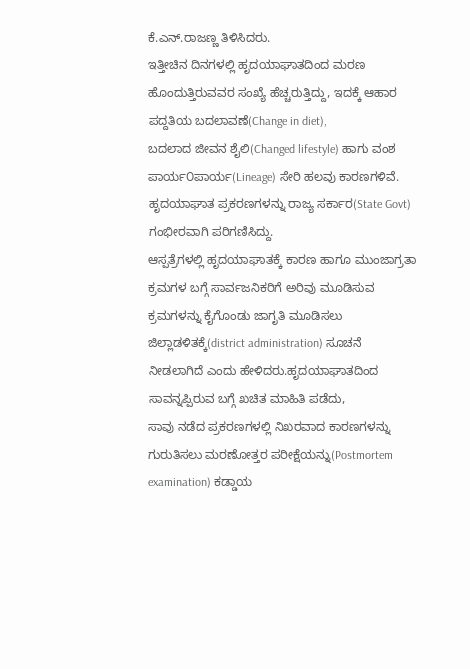ಕೆ.ಎನ್.ರಾಜಣ್ಣ ತಿಳಿಸಿದರು.
ಇತ್ತೀಚಿನ ದಿನಗಳಲ್ಲಿ ಹೃದಯಾಘಾತದಿಂದ ಮರಣ ಹೊಂದುತ್ತಿರುವವರ ಸಂಖ್ಯೆ ಹೆಚ್ಚರುತ್ತಿದ್ದು, ಇದಕ್ಕೆ ಆಹಾರ ಪದ್ದತಿಯ ಬದಲಾವಣೆ(Change in diet),
ಬದಲಾದ ಜೀವನ ಶೈಲಿ(Changed lifestyle) ಹಾಗು ವಂಶ ಪಾರ್ಯ೦ಪಾರ್ಯ(Lineage) ಸೇರಿ ಹಲವು ಕಾರಣಗಳಿವೆ.
ಹೃದಯಾಘಾತ ಪ್ರಕರಣಗಳನ್ನು ರಾಜ್ಯ ಸರ್ಕಾರ(State Govt) ಗಂಭೀರವಾಗಿ ಪರಿಗಣಿಸಿದ್ದು.
ಆಸ್ಪತ್ರೆಗಳಲ್ಲಿ ಹೃದಯಾಘಾತಕ್ಕೆ ಕಾರಣ ಹಾಗೂ ಮುಂಜಾಗ್ರತಾ ಕ್ರಮಗಳ ಬಗ್ಗೆ ಸಾರ್ವಜನಿಕರಿಗೆ ಅರಿವು ಮೂಡಿಸುವ ಕ್ರಮಗಳನ್ನು ಕೈಗೊಂಡು ಜಾಗೃತಿ ಮೂಡಿಸಲು
ಜಿಲ್ಲಾಡಳಿತಕ್ಕೆ(district administration) ಸೂಚನೆ ನೀಡಲಾಗಿದೆ ಎಂದು ಹೇಳಿದರು.ಹೃದಯಾಘಾತದಿಂದ ಸಾವನ್ನಪ್ಪಿರುವ ಬಗ್ಗೆ ಖಚಿತ ಮಾಹಿತಿ ಪಡೆದು,
ಸಾವು ನಡೆದ ಪ್ರಕರಣಗಳಲ್ಲಿ ನಿಖರವಾದ ಕಾರಣಗಳನ್ನು ಗುರುತಿಸಲು ಮರಣೋತ್ತರ ಪರೀಕ್ಷೆಯನ್ನು(Postmortem examination) ಕಡ್ಡಾಯ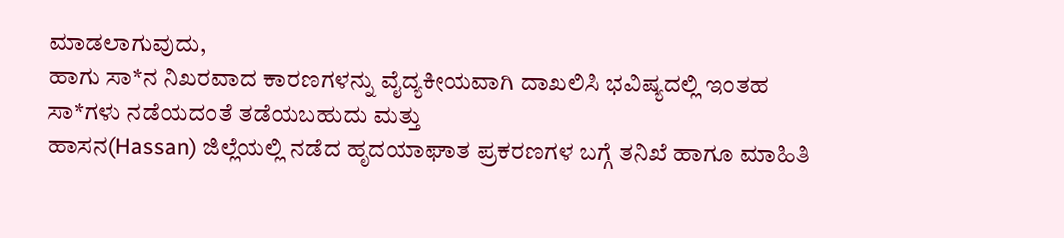ಮಾಡಲಾಗುವುದು,
ಹಾಗು ಸಾ*ನ ನಿಖರವಾದ ಕಾರಣಗಳನ್ನು ವೈದ್ಯಕೀಯವಾಗಿ ದಾಖಲಿಸಿ ಭವಿಷ್ಯದಲ್ಲಿ ಇಂತಹ ಸಾ*ಗಳು ನಡೆಯದಂತೆ ತಡೆಯಬಹುದು ಮತ್ತು
ಹಾಸನ(Hassan) ಜಿಲ್ಲೆಯಲ್ಲಿ ನಡೆದ ಹೃದಯಾಘಾತ ಪ್ರಕರಣಗಳ ಬಗ್ಗೆ ತನಿಖೆ ಹಾಗೂ ಮಾಹಿತಿ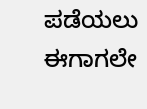ಪಡೆಯಲು ಈಗಾಗಲೇ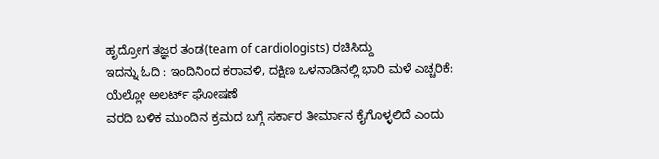ಹೃದ್ರೋಗ ತಜ್ಞರ ತಂಡ(team of cardiologists) ರಚಿಸಿದ್ದು
ಇದನ್ನು ಓದಿ : ಇಂದಿನಿಂದ ಕರಾವಳಿ, ದಕ್ಷಿಣ ಒಳನಾಡಿನಲ್ಲಿ ಭಾರಿ ಮಳೆ ಎಚ್ಚರಿಕೆ: ಯೆಲ್ಲೋ ಅಲರ್ಟ್ ಘೋಷಣೆ
ವರದಿ ಬಳಿಕ ಮುಂದಿನ ಕ್ರಮದ ಬಗ್ಗೆ ಸರ್ಕಾರ ತೀರ್ಮಾನ ಕೈಗೊಳ್ಳಲಿದೆ ಎಂದು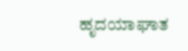ಹೃದಯಾಘಾತ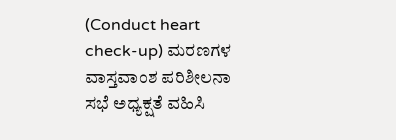(Conduct heart check-up) ಮರಣಗಳ ವಾಸ್ತವಾಂಶ ಪರಿಶೀಲನಾ ಸಭೆ ಅಧ್ಯಕ್ಷತೆ ವಹಿಸಿ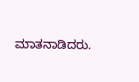ಮಾತನಾಡಿದರು.